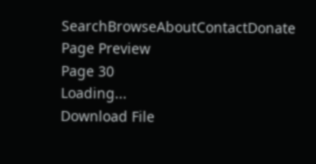SearchBrowseAboutContactDonate
Page Preview
Page 30
Loading...
Download File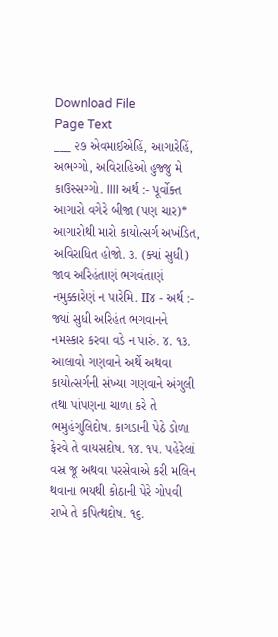Download File
Page Text
___ ૨૭ એવમાઈએહિં, આગારેહિં, અભગ્ગો, અવિરાહિઓ હુજ્જુ મે કાઉસ્સગ્ગો. IIII અર્થ :- પૂર્વોક્ત આગારો વગેરે બીજા (પણ ચાર)* આગારોથી મારો કાયોત્સર્ગ અખંડિત, અવિરાધિત હોજો. ૩. (ક્યાં સુધી) જાવ અરિહંતાણં ભગવંતાણં નમુક્કારેણં ન પારેમિ. II૪ - અર્થ :- જ્યાં સુધી અરિહંત ભગવાનને નમસ્કાર કરવા વડે ન પારું. ૪. ૧૩. આલાવો ગણવાને અર્થે અથવા કાયોત્સર્ગની સંખ્યા ગણવાને અંગુલી તથા પાંપણના ચાળા કરે તે ભમુહંગુલિદોષ. કાગડાની પેઠે ડોળા ફેરવે તે વાયસદોષ. ૧૪. ૧૫. પહેરેલાં વસ્ર જૂ અથવા પરસેવાએ કરી મલિન થવાના ભયથી કોઠાની પેરે ગોપવી રાખે તે કપિત્થદોષ. ૧૬.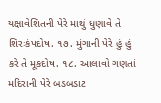યક્ષાવેશિતની પેરે માથું ધુણાવે તે શિરઃકંપદોષ. ૧૭. મુંગાની પેરે હું હું કરે તે મૂકદોષ. ૧૮. આલાવો ગણતાં મદિરાની પેરે બડબડાટ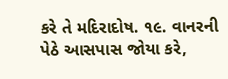કરે તે મદિરાદોષ. ૧૯. વાનરની પેઠે આસપાસ જોયા કરે,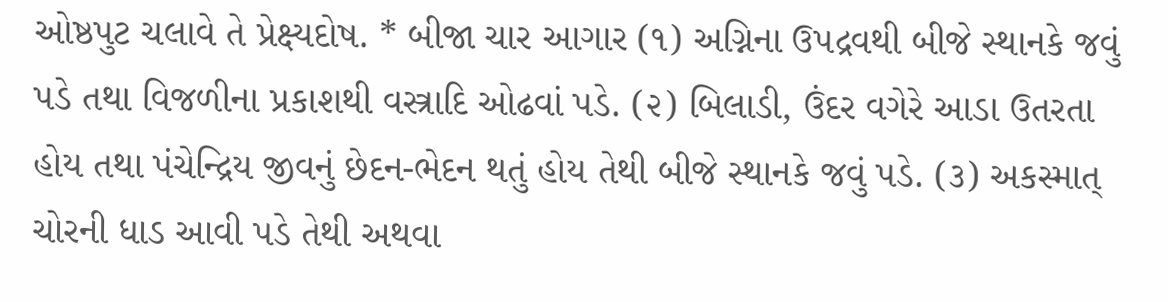ઓષ્ઠપુટ ચલાવે તે પ્રેક્ષ્યદોષ. * બીજા ચાર આગાર (૧) અગ્નિના ઉપદ્રવથી બીજે સ્થાનકે જવું પડે તથા વિજળીના પ્રકાશથી વસ્ત્રાદિ ઓઢવાં પડે. (૨) બિલાડી, ઉંદર વગેરે આડા ઉતરતા હોય તથા પંચેન્દ્રિય જીવનું છેદન-ભેદન થતું હોય તેથી બીજે સ્થાનકે જવું પડે. (૩) અકસ્માત્ ચોરની ધાડ આવી પડે તેથી અથવા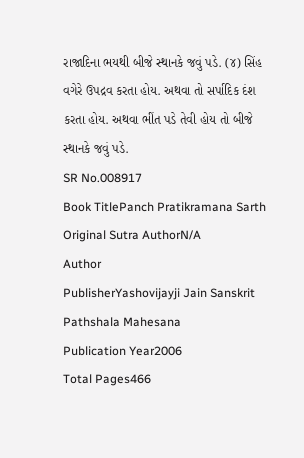રાજાદિના ભયથી બીજે સ્થાનકે જવું પડે. (૪) સિંહ વગેરે ઉપદ્રવ કરતા હોય. અથવા તો સર્પાદિક દંશ કરતા હોય. અથવા ભીંત પડે તેવી હોય તો બીજે સ્થાનકે જવું પડે.
SR No.008917
Book TitlePanch Pratikramana Sarth
Original Sutra AuthorN/A
Author
PublisherYashovijayji Jain Sanskrit Pathshala Mahesana
Publication Year2006
Total Pages466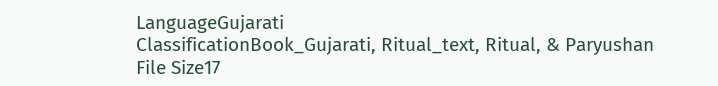LanguageGujarati
ClassificationBook_Gujarati, Ritual_text, Ritual, & Paryushan
File Size17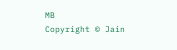MB
Copyright © Jain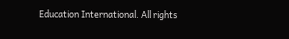Education International. All rights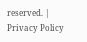reserved. | Privacy Policy